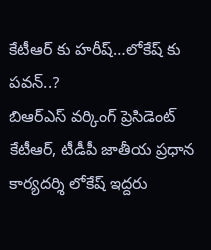కేటీఆర్ కు హరీష్…లోకేష్ కు పవన్..?
బిఆర్ఎస్ వర్కింగ్ ప్రెసిడెంట్ కేటీఆర్, టీడీపీ జాతీయ ప్రధాన కార్యదర్శి లోకేష్ ఇద్దరు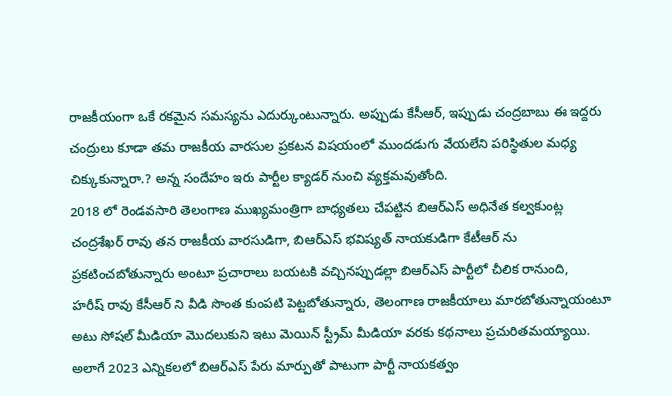రాజకీయంగా ఒకే రకమైన సమస్యను ఎదుర్కుంటున్నారు. అప్పుడు కేసీఆర్, ఇప్పుడు చంద్రబాబు ఈ ఇద్దరు చంద్రులు కూడా తమ రాజకీయ వారసుల ప్రకటన విషయంలో ముందడుగు వేయలేని పరిస్థితుల మధ్య చిక్కుకున్నారా.? అన్న సందేహం ఇరు పార్టీల క్యాడర్ నుంచి వ్యక్తమవుతోంది.
2018 లో రెండవసారి తెలంగాణ ముఖ్యమంత్రిగా బాధ్యతలు చేపట్టిన బిఆర్ఎస్ అధినేత కల్వకుంట్ల చంద్రశేఖర్ రావు తన రాజకీయ వారసుడిగా, బిఆర్ఎస్ భవిష్యత్ నాయకుడిగా కేటీఆర్ ను ప్రకటించబోతున్నారు అంటూ ప్రచారాలు బయటకి వచ్చినప్పుడల్లా బిఆర్ఎస్ పార్టీలో చీలిక రానుంది,
హరీష్ రావు కేసీఆర్ ని వీడి సొంత కుంపటి పెట్టబోతున్నారు, తెలంగాణ రాజకీయాలు మారబోతున్నాయంటూ అటు సోషల్ మీడియా మొదలుకుని ఇటు మెయిన్ స్ట్రీమ్ మీడియా వరకు కథనాలు ప్రచురితమయ్యాయి. అలాగే 2023 ఎన్నికలలో బిఆర్ఎస్ పేరు మార్పుతో పాటుగా పార్టీ నాయకత్వం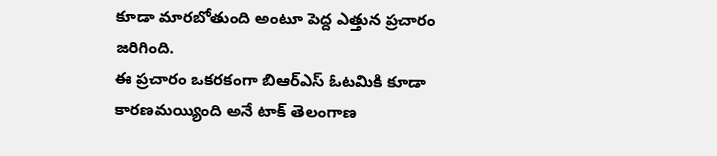కూడా మారబోతుంది అంటూ పెద్ద ఎత్తున ప్రచారం జరిగింది.
ఈ ప్రచారం ఒకరకంగా బిఆర్ఎస్ ఓటమికి కూడా కారణమయ్యింది అనే టాక్ తెలంగాణ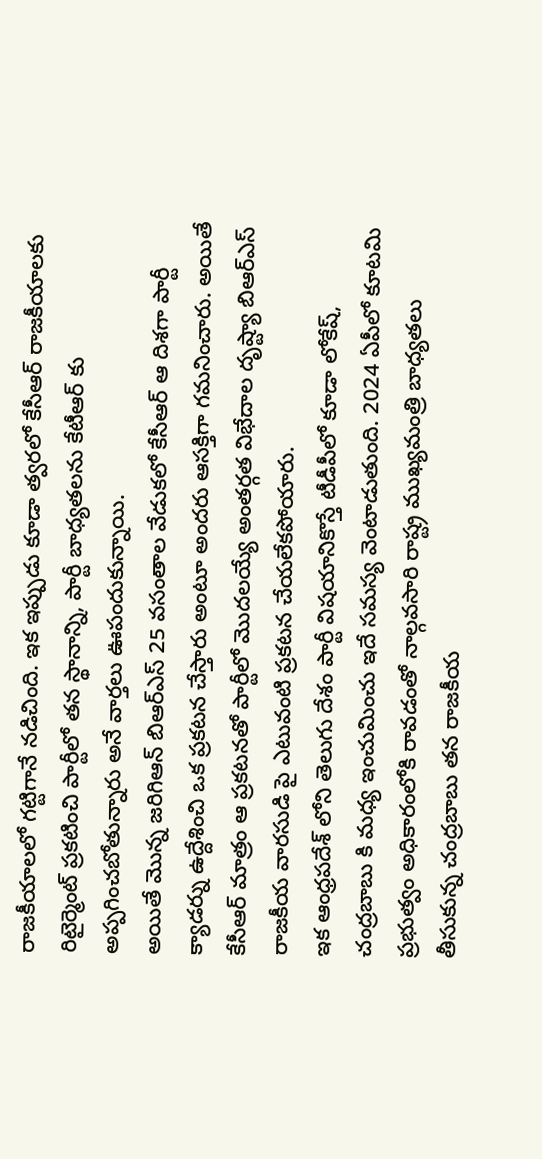రాజకీయాలలో గట్టిగానే నడిచింది. ఇక ఇప్పుడు కూడా త్వరలో కేసీఆర్ రాజకీయాలకు రిటైర్మెంట్ ప్రకటించి పార్టీలో తన స్థానాన్ని, పార్టీ బాధ్యతలను కేటీఆర్ కు అప్పగించబోతున్నారు అనే వార్తలు ఊపందుకున్నాయి.
అయితే మొన్న జరిగిఆన్ బిఆర్ఎస్ 25 వసంతాల వేడుకలో కేసీఆర్ ఆ దిశగా పార్టీ క్యాడర్ను ఉద్దేశించి ఒక ప్రకటన చేస్తారు అంటూ అందరు ఆసక్తిగా గమనించారు. అయితే కేసీఆర్ మాత్రం ఆ ప్రకటనతో పార్టీలో మొదలయ్యే అంతర్గత విభేదాల దృష్ట్యా బిఆర్ఎస్ రాజకీయ వారసుడి పై ఎటువంటి ప్రకటన చేయలేకపోయారు.
ఇక ఆంధ్రపదేశ్ లోని తెలుగు దేశం పార్టీ విషయానికొస్తే టీడీపీలో కూడా లోకేష్, చంద్రబాబు కి మధ్య ఇంచుమించు ఇదే సమస్య వెంటాడుతుంది. 2024 ఏపీలో కూటమి ప్రభుత్వం అధికారంలోకి రావడంతో నాల్గవసారి రాష్ట్ర ముఖ్యమంత్రి బాధ్యతలు తీసుకున్న చంద్రబాబు తన రాజకీయ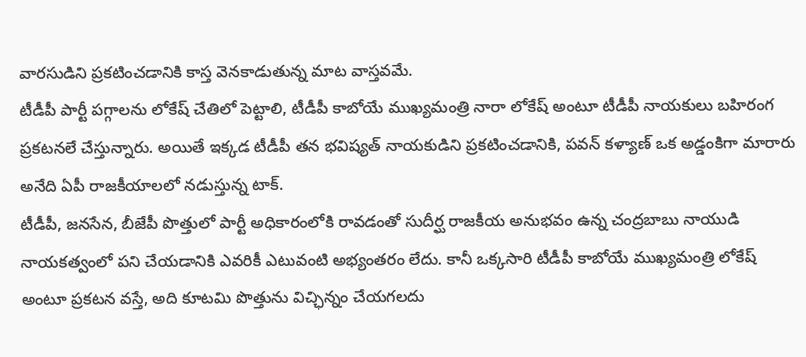వారసుడిని ప్రకటించడానికి కాస్త వెనకాడుతున్న మాట వాస్తవమే.
టీడీపీ పార్టీ పగ్గాలను లోకేష్ చేతిలో పెట్టాలి, టీడీపీ కాబోయే ముఖ్యమంత్రి నారా లోకేష్ అంటూ టీడీపీ నాయకులు బహిరంగ ప్రకటనలే చేస్తున్నారు. అయితే ఇక్కడ టీడీపీ తన భవిష్యత్ నాయకుడిని ప్రకటించడానికి, పవన్ కళ్యాణ్ ఒక అడ్డంకిగా మారారు అనేది ఏపీ రాజకీయాలలో నడుస్తున్న టాక్.
టీడీపీ, జనసేన, బీజేపీ పొత్తులో పార్టీ అధికారంలోకి రావడంతో సుదీర్ఘ రాజకీయ అనుభవం ఉన్న చంద్రబాబు నాయుడి నాయకత్వంలో పని చేయడానికి ఎవరికీ ఎటువంటి అభ్యంతరం లేదు. కానీ ఒక్కసారి టీడీపీ కాబోయే ముఖ్యమంత్రి లోకేష్ అంటూ ప్రకటన వస్తే, అది కూటమి పొత్తును విచ్ఛిన్నం చేయగలదు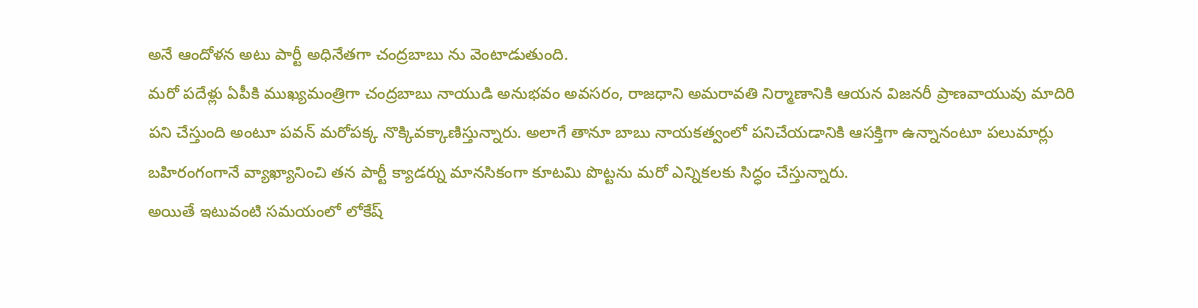అనే ఆందోళన అటు పార్టీ అధినేతగా చంద్రబాబు ను వెంటాడుతుంది.
మరో పదేళ్లు ఏపీకి ముఖ్యమంత్రిగా చంద్రబాబు నాయుడి అనుభవం అవసరం, రాజధాని అమరావతి నిర్మాణానికి ఆయన విజనరీ ప్రాణవాయువు మాదిరి పని చేస్తుంది అంటూ పవన్ మరోపక్క నొక్కివక్కాణిస్తున్నారు. అలాగే తానూ బాబు నాయకత్వంలో పనిచేయడానికి ఆసక్తిగా ఉన్నానంటూ పలుమార్లు బహిరంగంగానే వ్యాఖ్యానించి తన పార్టీ క్యాడర్ను మానసికంగా కూటమి పొట్టను మరో ఎన్నికలకు సిద్ధం చేస్తున్నారు.
అయితే ఇటువంటి సమయంలో లోకేష్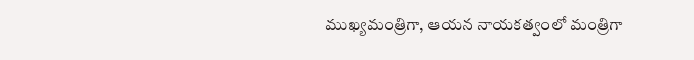ముఖ్యమంత్రిగా, ఆయన నాయకత్వంలో మంత్రిగా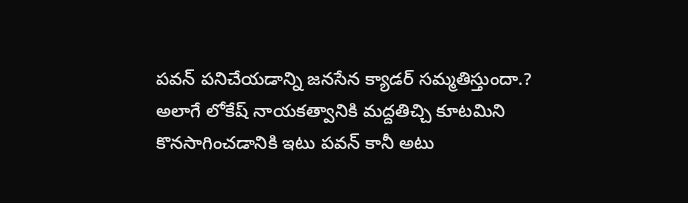పవన్ పనిచేయడాన్ని జనసేన క్యాడర్ సమ్మతిస్తుందా.? అలాగే లోకేష్ నాయకత్వానికి మద్దతిచ్చి కూటమిని కొనసాగించడానికి ఇటు పవన్ కానీ అటు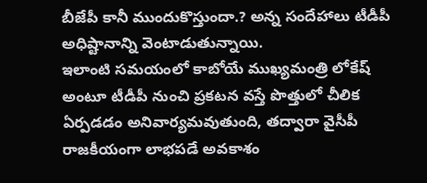బీజేపీ కానీ ముందుకొస్తుందా.? అన్న సందేహాలు టీడీపీ అధిష్టానాన్ని వెంటాడుతున్నాయి.
ఇలాంటి సమయంలో కాబోయే ముఖ్యమంత్రి లోకేష్ అంటూ టీడీపీ నుంచి ప్రకటన వస్తే పొత్తులో చీలిక ఏర్పడడం అనివార్యమవుతుంది, తద్వారా వైసీపీ రాజకీయంగా లాభపడే అవకాశం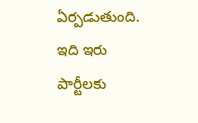ఏర్పడుతుంది. ఇది ఇరు పార్టీలకు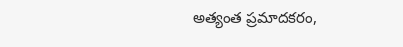అత్యంత ప్రమాదకరం,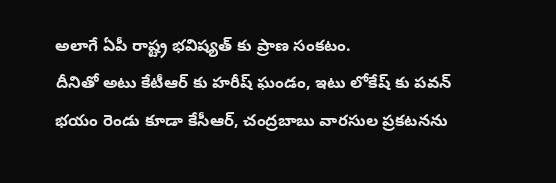అలాగే ఏపీ రాష్ట్ర భవిష్యత్ కు ప్రాణ సంకటం.
దీనితో అటు కేటీఆర్ కు హరీష్ ఘండం, ఇటు లోకేష్ కు పవన్ భయం రెండు కూడా కేసీఆర్, చంద్రబాబు వారసుల ప్రకటనను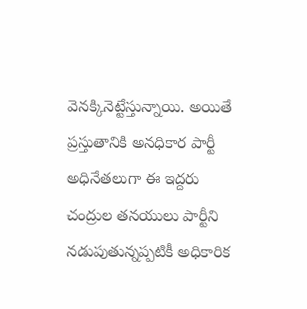వెనక్కినెట్టేస్తున్నాయి. అయితే ప్రస్తుతానికి అనధికార పార్టీ అధినేతలుగా ఈ ఇద్దరు చంద్రుల తనయులు పార్టీని నడుపుతున్నప్పటికీ అధికారిక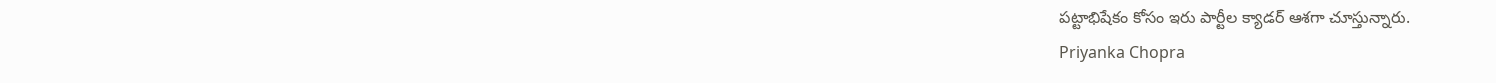పట్టాభిషేకం కోసం ఇరు పార్టీల క్యాడర్ ఆశగా చూస్తున్నారు.
Priyanka Chopra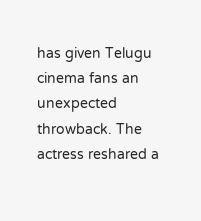has given Telugu cinema fans an unexpected throwback. The actress reshared a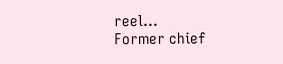reel…
Former chief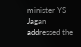minister YS Jagan addressed the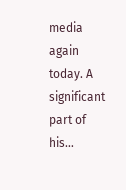media again today. A significant part of his…